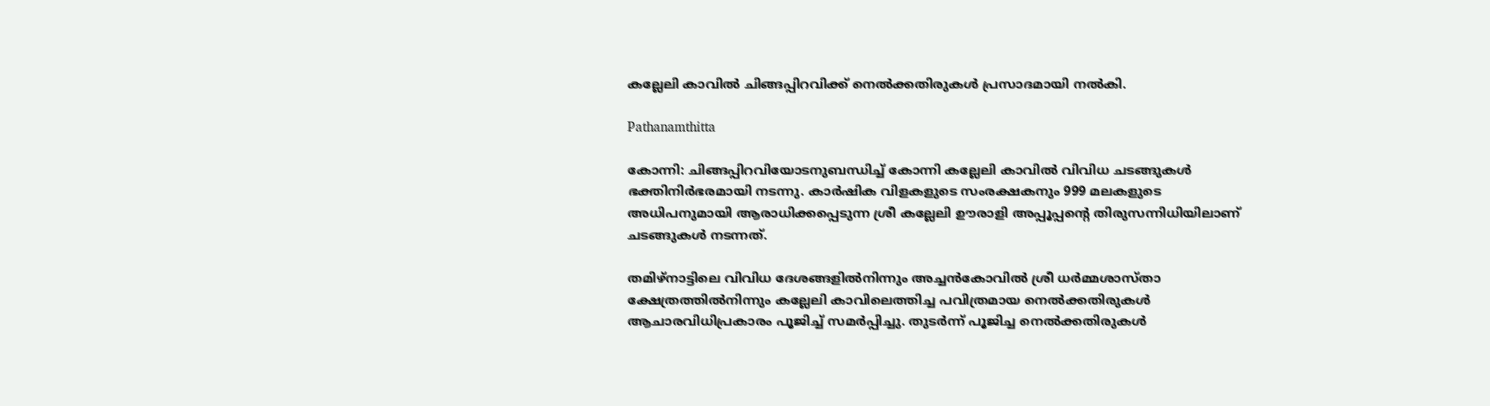കല്ലേലി കാവിൽ ചിങ്ങപ്പിറവിക്ക് നെൽക്കതിരുകൾ പ്രസാദമായി നൽകി.

Pathanamthitta

കോന്നി: ചിങ്ങപ്പിറവിയോടനുബന്ധിച്ച് കോന്നി കല്ലേലി കാവിൽ വിവിധ ചടങ്ങുകൾ ഭക്തിനിർഭരമായി നടന്നു. കാർഷിക വിളകളുടെ സംരക്ഷകനും 999 മലകളുടെ അധിപനുമായി ആരാധിക്കപ്പെടുന്ന ശ്രീ കല്ലേലി ഊരാളി അപ്പൂപ്പന്റെ തിരുസന്നിധിയിലാണ് ചടങ്ങുകൾ നടന്നത്.

തമിഴ്നാട്ടിലെ വിവിധ ദേശങ്ങളിൽനിന്നും അച്ചൻകോവിൽ ശ്രീ ധർമ്മശാസ്താ ക്ഷേത്രത്തിൽനിന്നും കല്ലേലി കാവിലെത്തിച്ച പവിത്രമായ നെൽക്കതിരുകൾ ആചാരവിധിപ്രകാരം പൂജിച്ച് സമർപ്പിച്ചു. തുടർന്ന് പൂജിച്ച നെൽക്കതിരുകൾ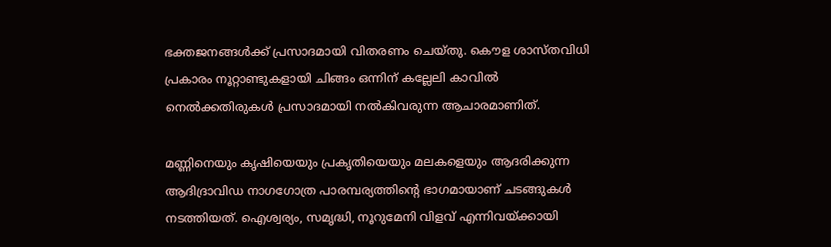ഭക്തജനങ്ങൾക്ക് പ്രസാദമായി വിതരണം ചെയ്തു. കൌള ശാസ്തവിധി പ്രകാരം നൂറ്റാണ്ടുകളായി ചിങ്ങം ഒന്നിന് കല്ലേലി കാവിൽ നെൽക്കതിരുകൾ പ്രസാദമായി നൽകിവരുന്ന ആചാരമാണിത്.

മണ്ണിനെയും കൃഷിയെയും പ്രകൃതിയെയും മലകളെയും ആദരിക്കുന്ന ആദിദ്രാവിഡ നാഗഗോത്ര പാരമ്പര്യത്തിന്റെ ഭാഗമായാണ് ചടങ്ങുകൾ നടത്തിയത്. ഐശ്വര്യം, സമൃദ്ധി, നൂറുമേനി വിളവ് എന്നിവയ്ക്കായി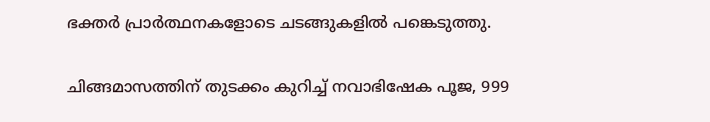ഭക്തർ പ്രാർത്ഥനകളോടെ ചടങ്ങുകളിൽ പങ്കെടുത്തു.

ചിങ്ങമാസത്തിന് തുടക്കം കുറിച്ച് നവാഭിഷേക പൂജ, 999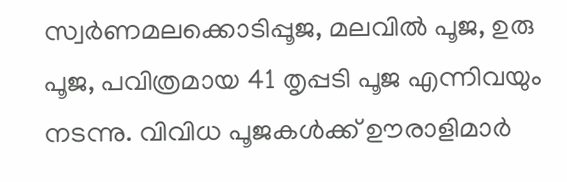സ്വർണമലക്കൊടിപ്പൂജ, മലവിൽ പൂജ, ഉരു പൂജ, പവിത്രമായ 41 തൃപ്പടി പൂജ എന്നിവയും നടന്നു. വിവിധ പൂജകൾക്ക് ഊരാളിമാർ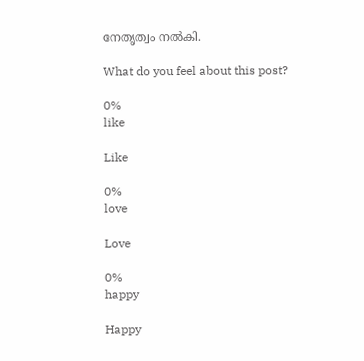നേതൃത്വം നൽകി.

What do you feel about this post?

0%
like

Like

0%
love

Love

0%
happy

Happy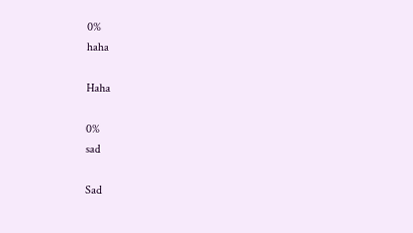0%
haha

Haha

0%
sad

Sad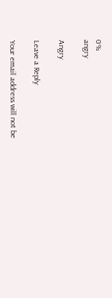0%
angry

Angry

Leave a Reply

Your email address will not be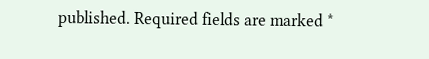published. Required fields are marked *